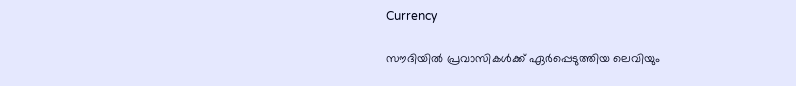Currency

സൗദിയില്‍ പ്രവാസികള്‍ക്ക് ഏര്‍പ്പെടുത്തിയ ലെവിയും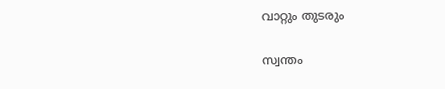വാറ്റും തുടരും

സ്വന്തം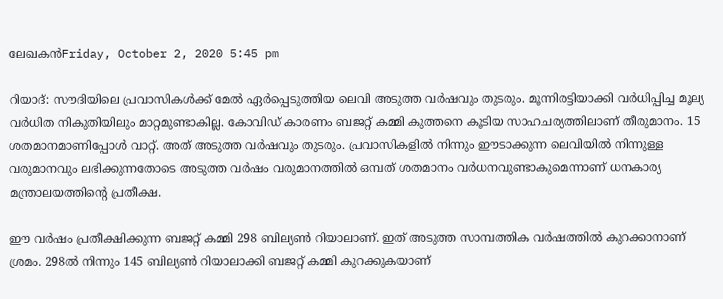ലേഖകന്‍Friday, October 2, 2020 5:45 pm

റിയാദ്: സൗദിയിലെ പ്രവാസികള്‍ക്ക് മേല്‍ ഏര്‍പ്പെടുത്തിയ ലെവി അടുത്ത വര്‍ഷവും തുടരും. മൂന്നിരട്ടിയാക്കി വര്‍ധിപ്പിച്ച മൂല്യ വര്‍ധിത നികുതിയിലും മാറ്റമുണ്ടാകില്ല. കോവിഡ് കാരണം ബജറ്റ് കമ്മി കുത്തനെ കൂടിയ സാഹചര്യത്തിലാണ് തീരുമാനം. 15 ശതമാനമാണിപ്പോള്‍ വാറ്റ്. അത് അടുത്ത വര്‍ഷവും തുടരും. പ്രവാസികളില്‍ നിന്നും ഈടാക്കുന്ന ലെവിയില്‍ നിന്നുള്ള വരുമാനവും ലഭിക്കുന്നതോടെ അടുത്ത വര്‍ഷം വരുമാനത്തില്‍ ഒമ്പത് ശതമാനം വര്‍ധനവുണ്ടാകുമെന്നാണ് ധനകാര്യ മന്ത്രാലയത്തിന്റെ പ്രതീക്ഷ.

ഈ വര്‍ഷം പ്രതീക്ഷിക്കുന്ന ബജറ്റ് കമ്മി 298 ബില്യണ്‍ റിയാലാണ്. ഇത് അടുത്ത സാമ്പത്തിക വര്‍ഷത്തില്‍ കുറക്കാനാണ് ശ്രമം. 298ല്‍ നിന്നും 145 ബില്യണ്‍ റിയാലാക്കി ബജറ്റ് കമ്മി കുറക്കുകയാണ്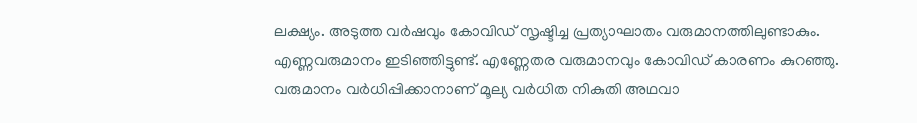ലക്ഷ്യം. അടുത്ത വര്‍ഷവും കോവിഡ് സൃഷ്ടിച്ച പ്രത്യാഘാതം വരുമാനത്തിലുണ്ടാകും. എണ്ണവരുമാനം ഇടിഞ്ഞിട്ടുണ്ട്. എണ്ണേതര വരുമാനവും കോവിഡ് കാരണം കുറഞ്ഞു. വരുമാനം വര്‍ധിപ്പിക്കാനാണ് മൂല്യ വര്‍ധിത നികുതി അഥവാ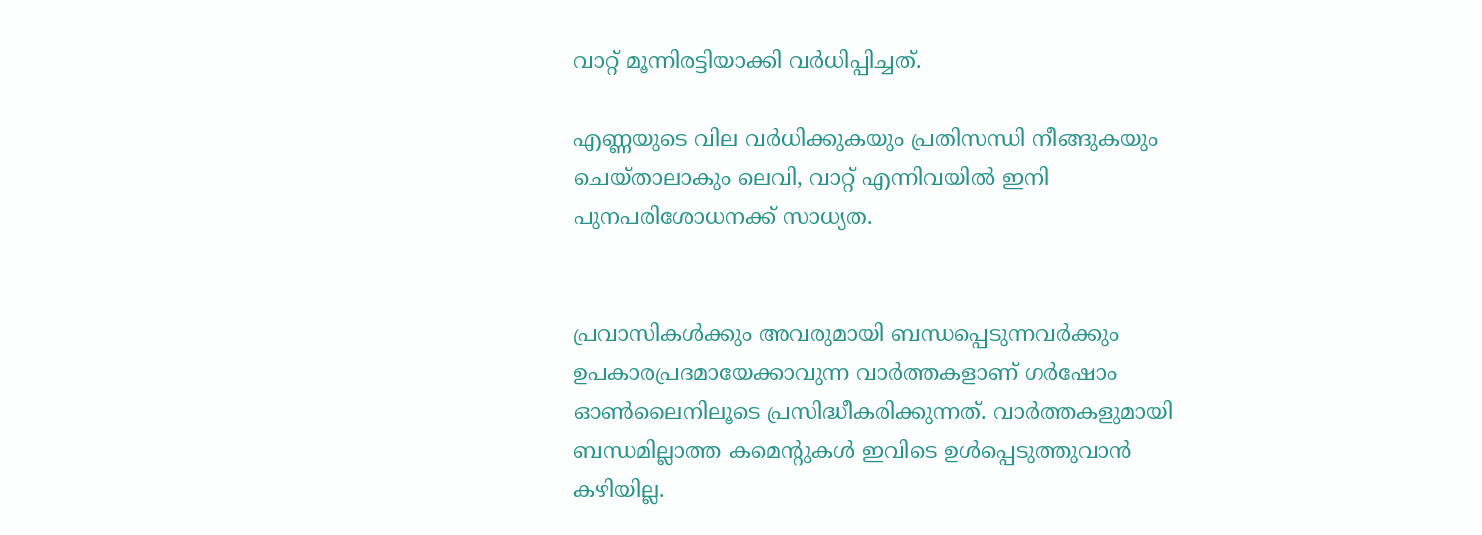വാറ്റ് മൂന്നിരട്ടിയാക്കി വര്‍ധിപ്പിച്ചത്.

എണ്ണയുടെ വില വര്‍ധിക്കുകയും പ്രതിസന്ധി നീങ്ങുകയും ചെയ്താലാകും ലെവി, വാറ്റ് എന്നിവയില്‍ ഇനി പുനപരിശോധനക്ക് സാധ്യത.


പ്രവാസികൾക്കും അവരുമായി ബന്ധപ്പെടുന്നവർക്കും ഉപകാരപ്രദമായേക്കാവുന്ന വാർത്തകളാണ് ഗർഷോം ഓൺലൈനിലൂടെ പ്രസിദ്ധീകരിക്കുന്നത്. വാർത്തകളുമായി ബന്ധമില്ലാത്ത കമെന്റുകൾ ഇവിടെ ഉൾപ്പെടുത്തുവാൻ കഴിയില്ല.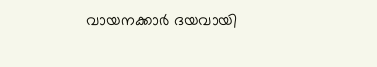വായനക്കാർ ദയവായി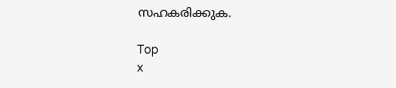സഹകരിക്കുക.

Top
x